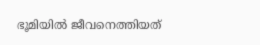ഭൂമിയില്‍ ജീവനെത്തിയത്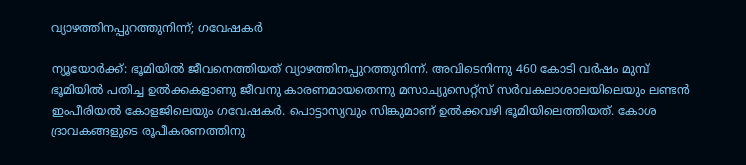വ്യാഴത്തിനപ്പുറത്തുനിന്ന്; ഗവേഷകര്‍

ന്യൂയോര്‍ക്ക്: ഭൂമിയില്‍ ജീവനെത്തിയത് വ്യാഴത്തിനപ്പുറത്തുനിന്ന്. അവിടെനിന്നു 460 കോടി വര്‍ഷം മുമ്പ് ഭൂമിയില്‍ പതിച്ച ഉല്‍ക്കകളാണു ജീവനു കാരണമായതെന്നു മസാച്യുസെറ്റ്‌സ് സര്‍വകലാശാലയിലെയും ലണ്ടന്‍ ഇംപീരിയല്‍ കോളജിലെയും ഗവേഷകര്‍. പൊട്ടാസ്യവും സിങ്കുമാണ് ഉല്‍ക്കവഴി ഭൂമിയിലെത്തിയത്. കോശ ദ്രാവകങ്ങളുടെ രൂപീകരണത്തിനു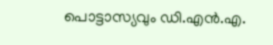പൊട്ടാസ്യവും ഡി.എന്‍.എ.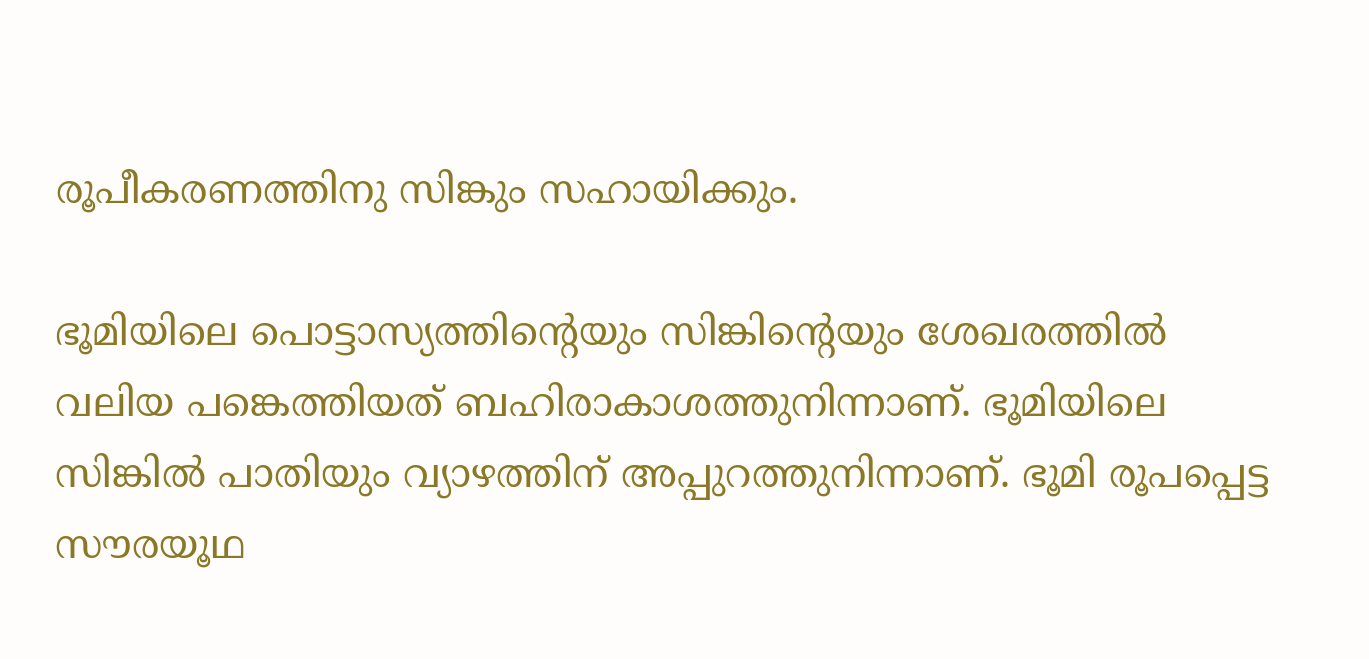രൂപീകരണത്തിനു സിങ്കും സഹായിക്കും.

ഭൂമിയിലെ പൊട്ടാസ്യത്തിന്റെയും സിങ്കിന്റെയും ശേഖരത്തില്‍ വലിയ പങ്കെത്തിയത് ബഹിരാകാശത്തുനിന്നാണ്. ഭൂമിയിലെ സിങ്കില്‍ പാതിയും വ്യാഴത്തിന് അപ്പുറത്തുനിന്നാണ്. ഭൂമി രൂപപ്പെട്ട സൗരയൂഥ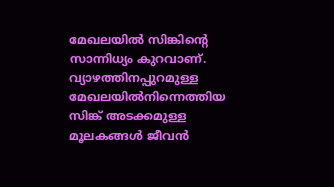മേഖലയില്‍ സിങ്കിന്റെ സാന്നിധ്യം കുറവാണ്. വ്യാഴത്തിനപ്പുറമുള്ള മേഖലയില്‍നിന്നെത്തിയ സിങ്ക് അടക്കമുള്ള മൂലകങ്ങള്‍ ജീവന്‍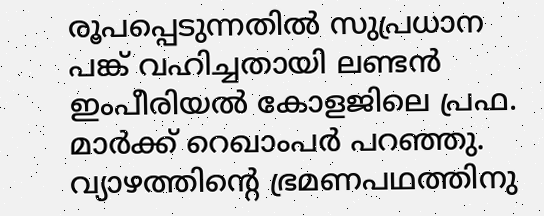രൂപപ്പെടുന്നതില്‍ സുപ്രധാന പങ്ക് വഹിച്ചതായി ലണ്ടന്‍ ഇംപീരിയല്‍ കോളജിലെ പ്രഫ. മാര്‍ക്ക് റെഖാംപര്‍ പറഞ്ഞു. വ്യാഴത്തിന്റെ ഭ്രമണപഥത്തിനു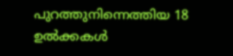പുറത്തുനിന്നെത്തിയ 18 ഉല്‍ക്കകള്‍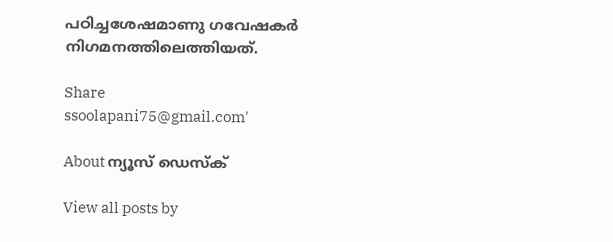പഠിച്ചശേഷമാണു ഗവേഷകര്‍ നിഗമനത്തിലെത്തിയത്.

Share
ssoolapani75@gmail.com'

About ന്യൂസ് ഡെസ്ക്

View all posts by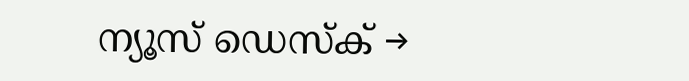ന്യൂസ് ഡെസ്ക് →